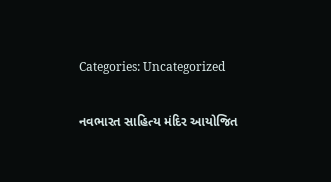Categories: Uncategorized

નવભારત સાહિત્ય મંદિર આયોજિત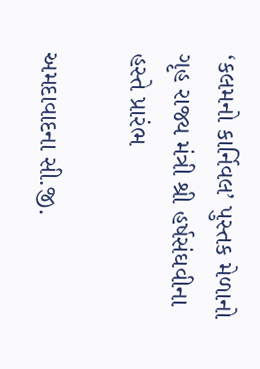‘કલમનો કાર્નિવલ’ પુસ્તક મેળાનો ગૃહ રાજ્ય મંત્રી શ્રી હર્ષસંઘવીના હસ્તે પ્રારંભ

અમદાવાદના સી.જી.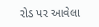રોડ પર આવેલા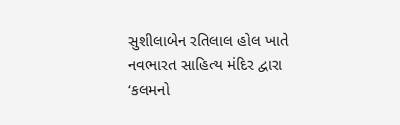સુશીલાબેન રતિલાલ હોલ ખાતે નવભારત સાહિત્ય મંદિર દ્વારા
‘કલમનો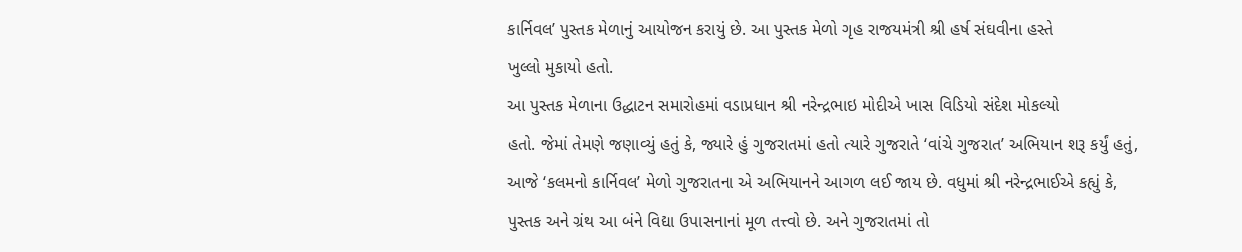કાર્નિવલ’ પુસ્તક મેળાનું આયોજન કરાયું છે. આ પુસ્તક મેળો ગૃહ રાજયમંત્રી શ્રી હર્ષ સંઘવીના હસ્તે
ખુલ્લો મુકાયો હતો.
આ પુસ્તક મેળાના ઉદ્ધાટન સમારોહમાં વડાપ્રધાન શ્રી નરેન્દ્રભાઇ મોદીએ ખાસ વિડિયો સંદેશ મોકલ્યો
હતો. જેમાં તેમણે જણાવ્યું હતું કે, જ્યારે હું ગુજરાતમાં હતો ત્યારે ગુજરાતે ‘વાંચે ગુજરાત’ અભિયાન શરૂ કર્યું હતું,
આજે ‘કલમનો કાર્નિવલ’ મેળો ગુજરાતના એ અભિયાનને આગળ લઈ જાય છે. વધુમાં શ્રી નરેન્દ્રભાઈએ કહ્યું કે,
પુસ્તક અને ગ્રંથ આ બંને વિદ્યા ઉપાસનાનાં મૂળ તત્ત્વો છે. અને ગુજરાતમાં તો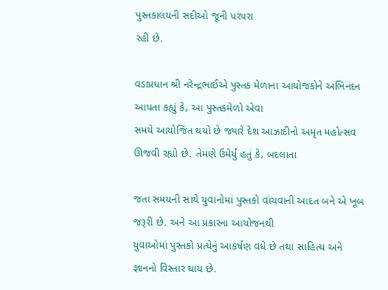પુસ્તકાલયની સદીઓ જૂની પરંપરા
રહી છે.

વડાપ્રધાન શ્રી નરેન્દ્રભાઈએ પુસ્તક મેળાના આયોજકોને અભિનંદન આપતા કહ્યું કે, આ પુસ્તકમેળો એવા
સમયે આયોજિત થયો છે જ્યારે દેશ આઝાદીનો અમૃત મહોત્સવ ઊજવી રહ્યો છે. તેમણે ઉમેર્યું હતું કે, બદલાતા

જતા સમયની સાથે યુવાનોમાં પુસ્તકો વાંચવાની આદત બને એ ખૂબ જરૂરી છે. અને આ પ્રકારના આયોજનથી
યુવાઓમાં પુસ્તકો પ્રત્યેનું આકર્ષણ વધે છે તથા સાહિત્ય અને જ્ઞાનનો વિસ્તાર થાય છે.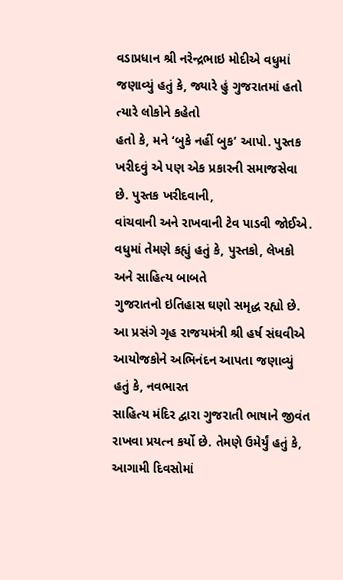વડાપ્રધાન શ્રી નરેન્દ્રભાઇ મોદીએ વધુમાં જણાવ્યું હતું કે, જ્યારે હું ગુજરાતમાં હતો ત્યારે લોકોને કહેતો
હતો કે, મને ‘બુકે નહીં બુક’ આપો. પુસ્તક ખરીદવું એ પણ એક પ્રકારની સમાજસેવા છે. પુસ્તક ખરીદવાની,
વાંચવાની અને રાખવાની ટેવ પાડવી જોઈએ. વધુમાં તેમણે કહ્યું હતું કે, પુસ્તકો, લેખકો અને સાહિત્ય બાબતે
ગુજરાતનો ઇતિહાસ ઘણો સમૃદ્ધ રહ્યો છે.
આ પ્રસંગે ગૃહ રાજયમંત્રી શ્રી હર્ષ સંઘવીએ આયોજકોને અભિનંદન આપતા જણાવ્યું હતું કે, નવભારત
સાહિત્ય મંદિર દ્વારા ગુજરાતી ભાષાને જીવંત રાખવા પ્રયત્ન કર્યો છે. તેમણે ઉમેર્યું હતું કે, આગામી દિવસોમાં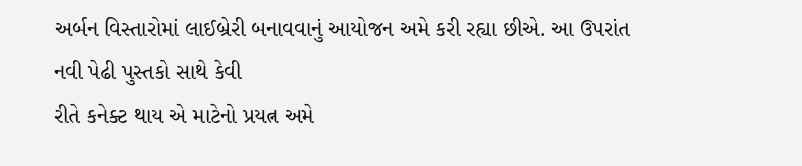અર્બન વિસ્તારોમાં લાઈબ્રેરી બનાવવાનું આયોજન અમે કરી રહ્યા છીએ. આ ઉપરાંત નવી પેઢી પુસ્તકો સાથે કેવી
રીતે કનેક્ટ થાય એ માટેનો પ્રયત્ન અમે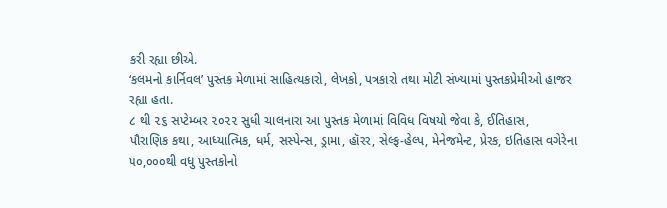કરી રહ્યા છીએ.
‘કલમનો કાર્નિવલ’ પુસ્તક મેળામાં સાહિત્યકારો, લેખકો, પત્રકારો તથા મોટી સંખ્યામાં પુસ્તકપ્રેમીઓ હાજર
રહ્યા હતા.
૮ થી ૨૬ સપ્ટેમ્બર ૨૦૨૨ સુધી ચાલનારા આ પુસ્તક મેળામાં વિવિધ વિષયો જેવા કે, ઈતિહાસ,
પૌરાણિક કથા, આધ્યાત્મિક, ધર્મ, સસ્પેન્સ, ડ્રામા, હૉરર, સેલ્ફ-હેલ્પ, મેનેજમેન્ટ, પ્રેરક, ઇતિહાસ વગેરેના
૫૦,૦૦૦થી વધુ પુસ્તકોનો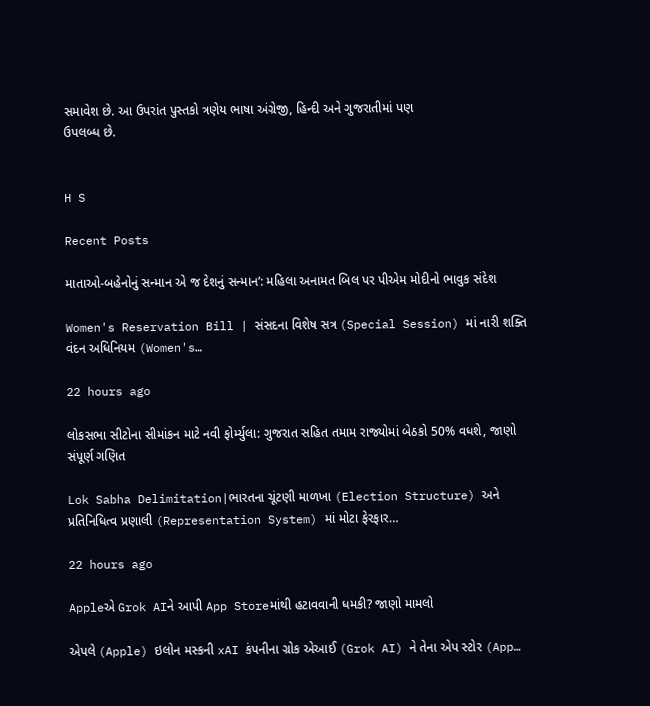સમાવેશ છે. આ ઉપરાંત પુસ્તકો ત્રણેય ભાષા અંગ્રેજી, હિન્દી અને ગુજરાતીમાં પણ
ઉપલબ્ધ છે.


H S

Recent Posts

માતાઓ-બહેનોનું સન્માન એ જ દેશનું સન્માન’: મહિલા અનામત બિલ પર પીએમ મોદીનો ભાવુક સંદેશ

Women's Reservation Bill | સંસદના વિશેષ સત્ર (Special Session) માં નારી શક્તિ વંદન અધિનિયમ (Women's…

22 hours ago

લોકસભા સીટોના સીમાંકન માટે નવી ફોર્મ્યુલા: ગુજરાત સહિત તમામ રાજ્યોમાં બેઠકો 50% વધશે, જાણો સંપૂર્ણ ગણિત

Lok Sabha Delimitation|ભારતના ચૂંટણી માળખા (Election Structure) અને પ્રતિનિધિત્વ પ્રણાલી (Representation System) માં મોટા ફેરફાર…

22 hours ago

Appleએ Grok AIને આપી App Storeમાંથી હટાવવાની ધમકી? જાણો મામલો

એપલે (Apple) ઇલોન મસ્કની xAI કંપનીના ગ્રોક એઆઈ (Grok AI) ને તેના એપ સ્ટોર (App…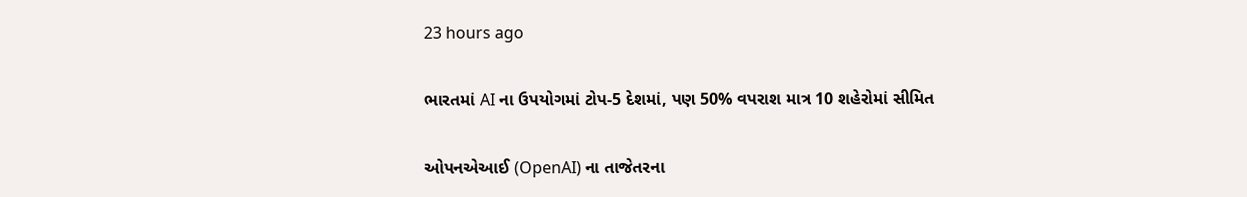23 hours ago

ભારતમાં AI ના ઉપયોગમાં ટોપ-5 દેશમાં, પણ 50% વપરાશ માત્ર 10 શહેરોમાં સીમિત

ઓપનએઆઈ (OpenAI) ના તાજેતરના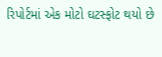રિપોર્ટમાં એક મોટો ઘટસ્ફોટ થયો છે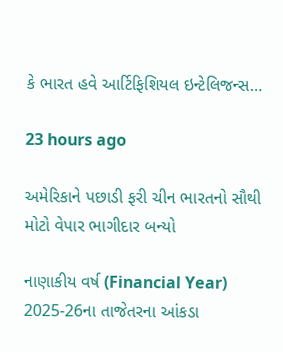કે ભારત હવે આર્ટિફિશિયલ ઇન્ટેલિજન્સ…

23 hours ago

અમેરિકાને પછાડી ફરી ચીન ભારતનો સૌથી મોટો વેપાર ભાગીદાર બન્યો

નાણાકીય વર્ષ (Financial Year) 2025-26ના તાજેતરના આંકડા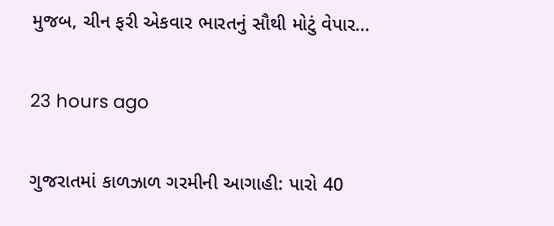મુજબ, ચીન ફરી એકવાર ભારતનું સૌથી મોટું વેપાર…

23 hours ago

ગુજરાતમાં કાળઝાળ ગરમીની આગાહી: પારો 40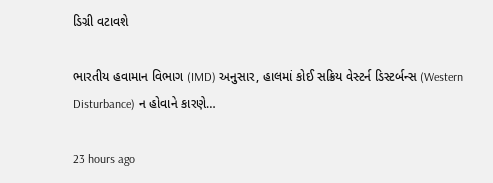ડિગ્રી વટાવશે

ભારતીય હવામાન વિભાગ (IMD) અનુસાર, હાલમાં કોઈ સક્રિય વેસ્ટર્ન ડિસ્ટર્બન્સ (Western Disturbance) ન હોવાને કારણે…

23 hours ago